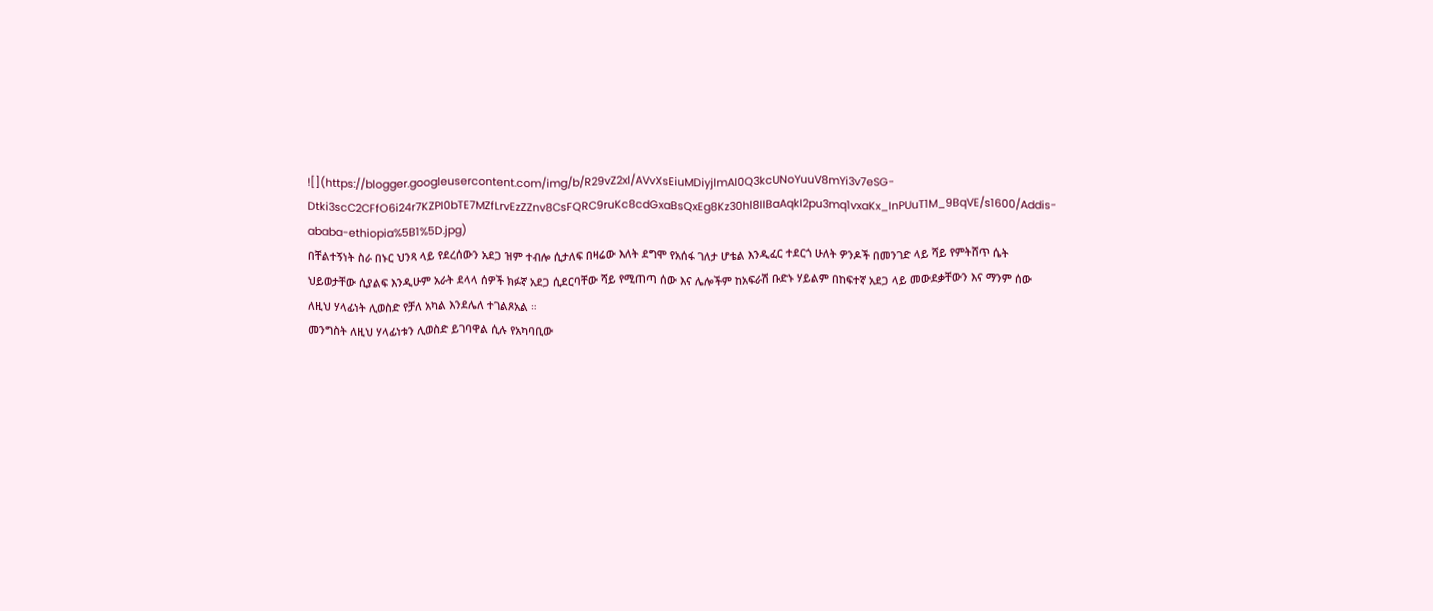![](https://blogger.googleusercontent.com/img/b/R29vZ2xl/AVvXsEiuMDiyjlmAI0Q3kcUNoYuuV8mYi3v7eSG-Dtki3scC2CFfO6i24r7KZPI0bTE7MZfLrvEzZZnv8CsFQRC9ruKc8cdGxaBsQxEg8Kz30hl8IIBaAqkI2pu3mq1vxaKx_InPUuT1M_9BqVE/s1600/Addis-ababa-ethiopia%5B1%5D.jpg)
በቸልተኝነት ስራ በኑር ህንጻ ላይ የደረሰውን አደጋ ዝም ተብሎ ሲታለፍ በዛሬው እለት ደግሞ የአሰፋ ገለታ ሆቴል እንዲፈር ተደርጎ ሁለት ዎንዶች በመንገድ ላይ ሻይ የምትሸጥ ሴት ህይወታቸው ሲያልፍ እንዲሁም አራት ደላላ ሰዎች ክፉኛ አደጋ ሲደርባቸው ሻይ የሚጠጣ ሰው እና ሌሎችም ከአፍራሽ ቡድኑ ሃይልም በከፍተኛ አደጋ ላይ መውደቃቸውን እና ማንም ሰው ለዚህ ሃላፊነት ሊወስድ የቻለ አካል እንደሌለ ተገልጾአል ።
መንግስት ለዚህ ሃላፊነቱን ሊወስድ ይገባዋል ሲሉ የአካባቢው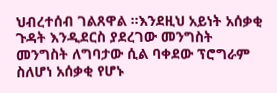ህብረተሰብ ገልጸዋል ።እንደዚህ አይነት አሰቃቂ ጉዳት እንዲደርስ ያደረገው መንግስት መንግስት ለግባታው ሲል ባቀደው ፕሮግራም ስለሆነ አሰቃቂ የሆኑ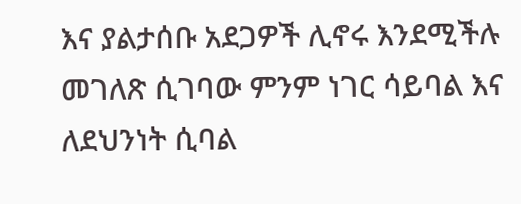እና ያልታሰቡ አደጋዎች ሊኖሩ እንደሚችሉ መገለጽ ሲገባው ምንም ነገር ሳይባል እና ለደህንነት ሲባል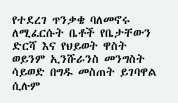የተደረገ ጥንቃቄ ባለመኖሩ ለሚፈርሱት ቤቶች የቤታቸውን ድርሻ እና የህይወት ዋስት ወይንም ኢንሹራንስ መንግስት ሳይወድ በግዱ መስጠት ይገባዋል ሲሉም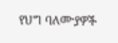የህግ ባለሙያዎች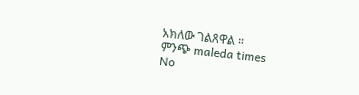አክለው ገልጸዋል ።
ምንጭ maleda times
No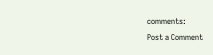comments:
Post a Comment